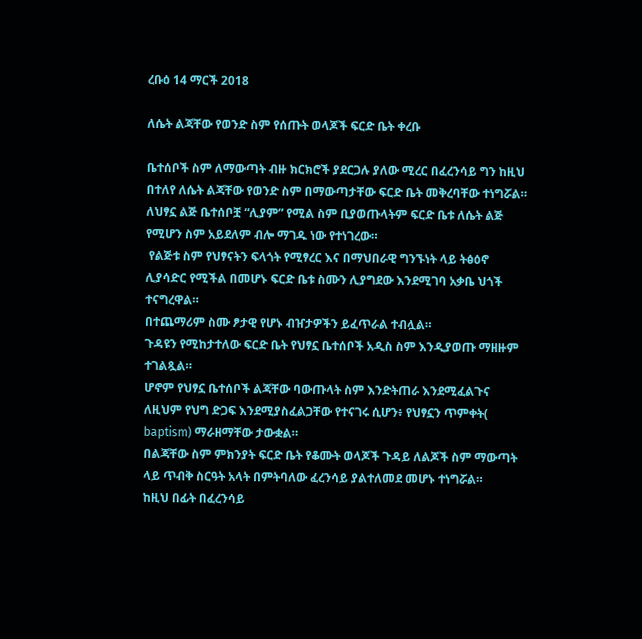ረቡዕ 14 ማርች 2018

ለሴት ልጃቸው የወንድ ስም የሰጡት ወላጆች ፍርድ ቤት ቀረቡ

ቤተሰቦች ስም ለማውጣት ብዙ ክርክሮች ያደርጋሉ ያለው ሚረር በፈረንሳይ ግን ከዚህ በተለየ ለሴት ልጃቸው የወንድ ስም በማውጣታቸው ፍርድ ቤት መቅረባቸው ተነግሯል።
ለህፃኗ ልጅ ቤተሰቦቿ “ሊያም” የሚል ስም ቢያወጡላትም ፍርድ ቤቱ ለሴት ልጅ የሚሆን ስም አይደለም ብሎ ማገዱ ነው የተነገረው።
 የልጅቱ ስም የህፃናትን ፍላጎት የሚፃረር እና በማህበራዊ ግንኙነት ላይ ትፅዕኖ ሊያሳድር የሚችል በመሆኑ ፍርድ ቤቱ ስሙን ሊያግደው እንደሚገባ አቃቤ ህጎች ተናግረዋል።
በተጨማሪም ስሙ ፆታዊ የሆኑ ብዠታዎችን ይፈጥራል ተብሏል።
ጉዳዩን የሚከታተለው ፍርድ ቤት የህፃኗ ቤተሰቦች አዲስ ስም እንዲያወጡ ማዘዙም ተገልጿል።
ሆኖም የህፃኗ ቤተሰቦች ልጃቸው ባውጡላት ስም እንድትጠራ እንደሚፈልጉና ለዚህም የህግ ድጋፍ እንደሚያስፈልጋቸው የተናገሩ ሲሆን፥ የህፃኗን ጥምቀት( baptism) ማራዘማቸው ታውቋል።
በልጃቸው ስም ምክንያት ፍርድ ቤት የቆሙት ወላጆች ጉዳይ ለልጆች ስም ማውጣት ላይ ጥብቅ ስርዓት አላት በምትባለው ፈረንሳይ ያልተለመደ መሆኑ ተነግሯል።
ከዚህ በፊት በፈረንሳይ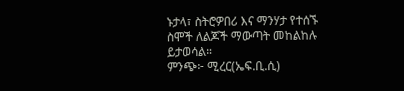ኑታላ፣ ስትሮዎበሪ እና ማንሃታ የተሰኙ ስሞች ለልጆች ማውጣት መከልከሉ ይታወሳል።
ምንጭ፦ ሚረር(ኤፍ.ቢ.ሲ)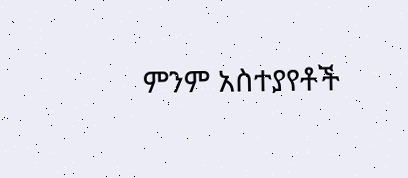ምንም አስተያየቶች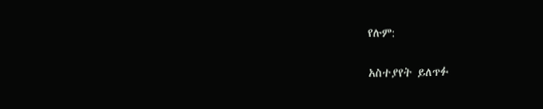የሉም:

አስተያየት ይለጥፉ